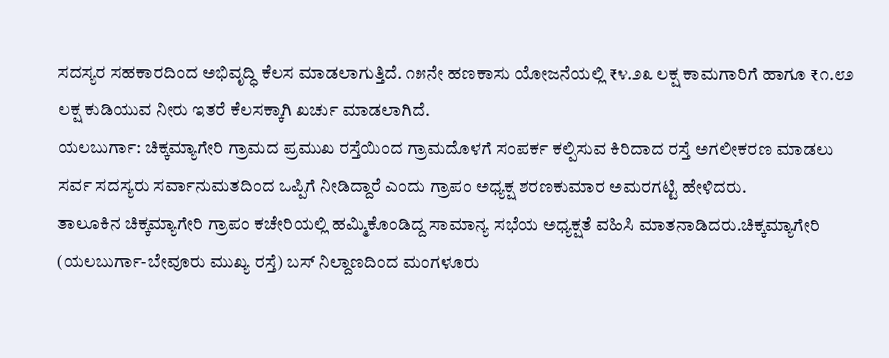ಸದಸ್ಯರ ಸಹಕಾರದಿಂದ ಅಭಿವೃದ್ಧಿ ಕೆಲಸ ಮಾಡಲಾಗುತ್ತಿದೆ. ೧೫ನೇ ಹಣಕಾಸು ಯೋಜನೆಯಲ್ಲಿ ₹೪.೨೩ ಲಕ್ಷ ಕಾಮಗಾರಿಗೆ ಹಾಗೂ ₹೧.೮೨ ಲಕ್ಷ ಕುಡಿಯುವ ನೀರು ಇತರೆ ಕೆಲಸಕ್ಕಾಗಿ ಖರ್ಚು ಮಾಡಲಾಗಿದೆ.
ಯಲಬುರ್ಗಾ: ಚಿಕ್ಕಮ್ಯಾಗೇರಿ ಗ್ರಾಮದ ಪ್ರಮುಖ ರಸ್ತೆಯಿಂದ ಗ್ರಾಮದೊಳಗೆ ಸಂಪರ್ಕ ಕಲ್ಪಿಸುವ ಕಿರಿದಾದ ರಸ್ತೆ ಅಗಲೀಕರಣ ಮಾಡಲು ಸರ್ವ ಸದಸ್ಯರು ಸರ್ವಾನುಮತದಿಂದ ಒಪ್ಪಿಗೆ ನೀಡಿದ್ದಾರೆ ಎಂದು ಗ್ರಾಪಂ ಅಧ್ಯಕ್ಷ ಶರಣಕುಮಾರ ಅಮರಗಟ್ಟಿ ಹೇಳಿದರು.
ತಾಲೂಕಿನ ಚಿಕ್ಕಮ್ಯಾಗೇರಿ ಗ್ರಾಪಂ ಕಚೇರಿಯಲ್ಲಿ ಹಮ್ಮಿಕೊಂಡಿದ್ದ ಸಾಮಾನ್ಯ ಸಭೆಯ ಅಧ್ಯಕ್ಷತೆ ವಹಿಸಿ ಮಾತನಾಡಿದರು.ಚಿಕ್ಕಮ್ಯಾಗೇರಿ (ಯಲಬುರ್ಗಾ-ಬೇವೂರು ಮುಖ್ಯ ರಸ್ತೆ) ಬಸ್ ನಿಲ್ದಾಣದಿಂದ ಮಂಗಳೂರು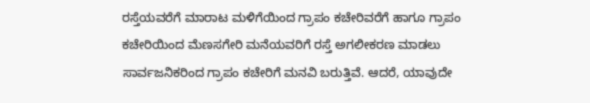ರಸ್ತೆಯವರೆಗೆ ಮಾರಾಟ ಮಳಿಗೆಯಿಂದ ಗ್ರಾಪಂ ಕಚೇರಿವರೆಗೆ ಹಾಗೂ ಗ್ರಾಪಂ ಕಚೇರಿಯಿಂದ ಮೆಣಸಗೇರಿ ಮನೆಯವರಿಗೆ ರಸ್ತೆ ಅಗಲೀಕರಣ ಮಾಡಲು ಸಾರ್ವಜನಿಕರಿಂದ ಗ್ರಾಪಂ ಕಚೇರಿಗೆ ಮನವಿ ಬರುತ್ತಿವೆ. ಆದರೆ, ಯಾವುದೇ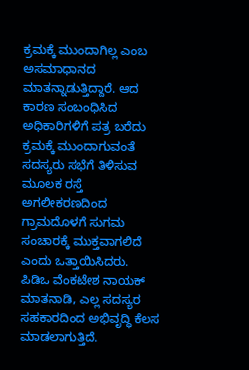ಕ್ರಮಕ್ಕೆ ಮುಂದಾಗಿಲ್ಲ ಎಂಬ ಅಸಮಾಧಾನದ ಮಾತನ್ನಾಡುತ್ತಿದ್ದಾರೆ. ಆದ ಕಾರಣ ಸಂಬಂಧಿಸಿದ ಅಧಿಕಾರಿಗಳಿಗೆ ಪತ್ರ ಬರೆದು ಕ್ರಮಕ್ಕೆ ಮುಂದಾಗುವಂತೆ ಸದಸ್ಯರು ಸಭೆಗೆ ತಿಳಿಸುವ ಮೂಲಕ ರಸ್ತೆ ಅಗಲೀಕರಣದಿಂದ ಗ್ರಾಮದೊಳಗೆ ಸುಗಮ ಸಂಚಾರಕ್ಕೆ ಮುಕ್ತವಾಗಲಿದೆ ಎಂದು ಒತ್ತಾಯಿಸಿದರು.
ಪಿಡಿಒ ವೆಂಕಟೇಶ ನಾಯಕ್ ಮಾತನಾಡಿ, ಎಲ್ಲ ಸದಸ್ಯರ ಸಹಕಾರದಿಂದ ಅಭಿವೃದ್ಧಿ ಕೆಲಸ ಮಾಡಲಾಗುತ್ತಿದೆ.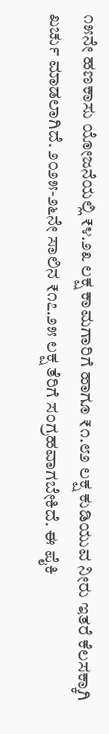೧೫ನೇ ಹಣಕಾಸು ಯೋಜನೆಯಲ್ಲಿ ₹೪.೨೩ ಲಕ್ಷ ಕಾಮಗಾರಿಗೆ ಹಾಗೂ ₹೧.೮೨ ಲಕ್ಷ ಕುಡಿಯುವ ನೀರು ಇತರೆ ಕೆಲಸಕ್ಕಾಗಿ ಖರ್ಚು ಮಾಡಲಾಗಿದೆ. ೨೦೨೫-೨೬ನೇ ಸಾಲಿನ ₹೧೭.೨೫ ಲಕ್ಷ ತೆರಿಗೆ ಸಂಗ್ರಹವಾಗಬೇಕಿದೆ. ಈ ಪೈಕಿ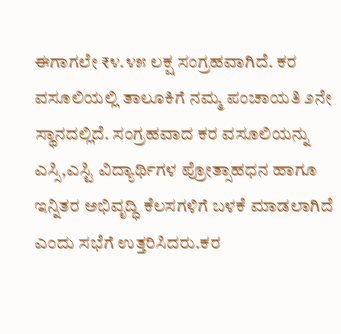ಈಗಾಗಲೇ ₹೪.೪೫ ಲಕ್ಷ ಸಂಗ್ರಹವಾಗಿದೆ. ಕರ ವಸೂಲಿಯಲ್ಲಿ ತಾಲೂಕಿಗೆ ನಮ್ಮ ಪಂಚಾಯತಿ ೨ನೇ ಸ್ಥಾನದಲ್ಲಿದೆ. ಸಂಗ್ರಹವಾದ ಕರ ವಸೂಲಿಯನ್ನು ಎಸ್ಸಿ,ಎಸ್ಟಿ ವಿದ್ಯಾರ್ಥಿಗಳ ಪ್ರೋತ್ಸಾಹಧನ ಹಾಗೂ ಇನ್ನಿತರ ಅಭಿವೃದ್ಧಿ ಕೆಲಸಗಳಿಗೆ ಬಳಕೆ ಮಾಡಲಾಗಿದೆ ಎಂದು ಸಭೆಗೆ ಉತ್ತರಿಸಿದರು.ಕರ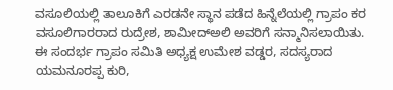ವಸೂಲಿಯಲ್ಲಿ ತಾಲೂಕಿಗೆ ಎರಡನೇ ಸ್ಥಾನ ಪಡೆದ ಹಿನ್ನೆಲೆಯಲ್ಲಿ ಗ್ರಾಪಂ ಕರ ವಸೂಲಿಗಾರರಾದ ರುದ್ರೇಶ, ಶಾಮೀದ್ಅಲಿ ಅವರಿಗೆ ಸನ್ಮಾನಿಸಲಾಯಿತು.
ಈ ಸಂದರ್ಭ ಗ್ರಾಪಂ ಸಮಿತಿ ಅಧ್ಯಕ್ಷ ಉಮೇಶ ವಡ್ಡರ, ಸದಸ್ಯರಾದ ಯಮನೂರಪ್ಪ ಕುರಿ,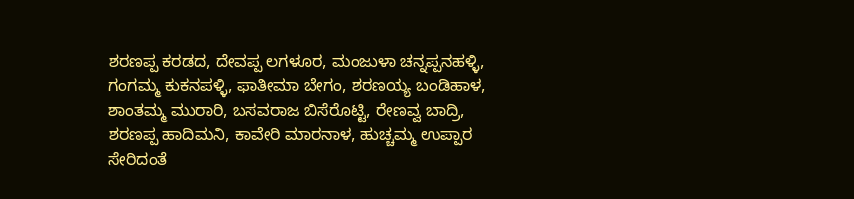ಶರಣಪ್ಪ ಕರಡದ, ದೇವಪ್ಪ ಲಗಳೂರ, ಮಂಜುಳಾ ಚನ್ನಪ್ಪನಹಳ್ಳಿ, ಗಂಗಮ್ಮ ಕುಕನಪಳ್ಳಿ, ಫಾತೀಮಾ ಬೇಗಂ, ಶರಣಯ್ಯ ಬಂಡಿಹಾಳ, ಶಾಂತಮ್ಮ ಮುರಾರಿ, ಬಸವರಾಜ ಬಿಸೆರೊಟ್ಟಿ, ರೇಣವ್ವ ಬಾದ್ರಿ, ಶರಣಪ್ಪ ಹಾದಿಮನಿ, ಕಾವೇರಿ ಮಾರನಾಳ, ಹುಚ್ಚಮ್ಮ ಉಪ್ಪಾರ ಸೇರಿದಂತೆ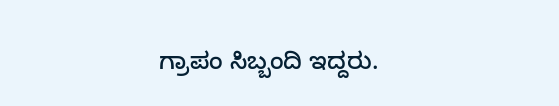ಗ್ರಾಪಂ ಸಿಬ್ಬಂದಿ ಇದ್ದರು.